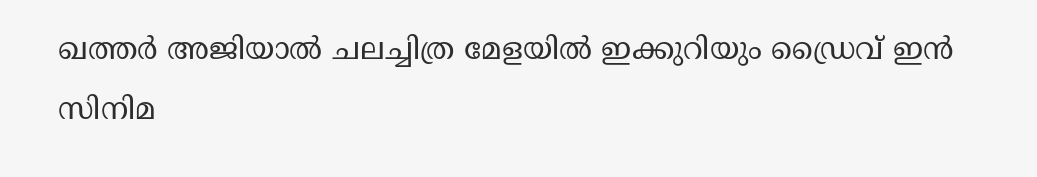ഖത്തർ അജിയാൽ ചലച്ചിത്ര മേളയിൽ ഇക്കുറിയും ഡ്രൈവ് ഇൻ സിനിമ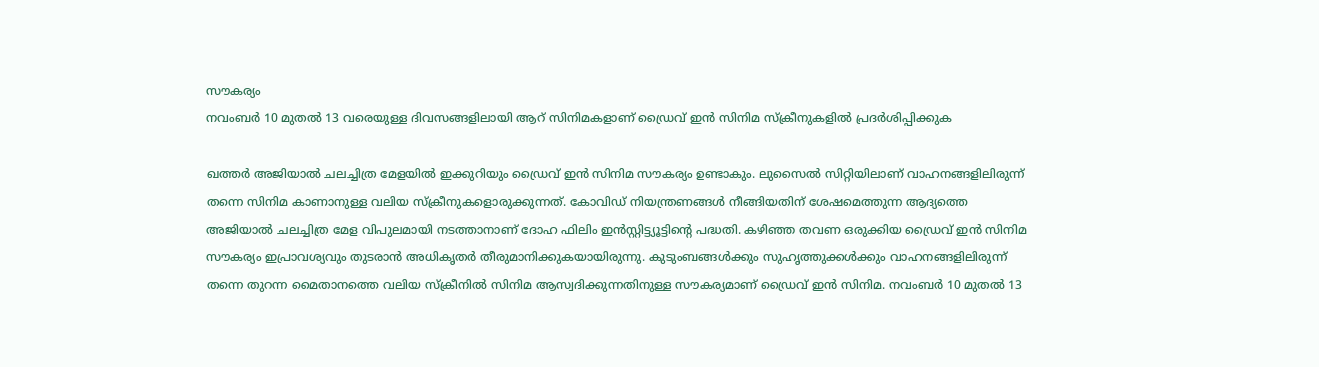സൗകര്യം
നവംബർ 10 മുതൽ 13 വരെയുള്ള ദിവസങ്ങളിലായി ആറ് സിനിമകളാണ് ഡ്രൈവ് ഇൻ സിനിമ സ്ക്രീനുകളിൽ പ്രദർശിപ്പിക്കുക

ഖത്തർ അജിയാൽ ചലച്ചിത്ര മേളയിൽ ഇക്കുറിയും ഡ്രൈവ് ഇൻ സിനിമ സൗകര്യം ഉണ്ടാകും. ലുസൈൽ സിറ്റിയിലാണ് വാഹനങ്ങളിലിരുന്ന് തന്നെ സിനിമ കാണാനുള്ള വലിയ സ്ക്രീനുകളൊരുക്കുന്നത്. കോവിഡ് നിയന്ത്രണങ്ങൾ നീങ്ങിയതിന് ശേഷമെത്തുന്ന ആദ്യത്തെ അജിയാൽ ചലച്ചിത്ര മേള വിപുലമായി നടത്താനാണ് ദോഹ ഫിലിം ഇൻസ്റ്റിട്ട്യൂട്ടിന്റെ പദ്ധതി. കഴിഞ്ഞ തവണ ഒരുക്കിയ ഡ്രൈവ് ഇൻ സിനിമ സൗകര്യം ഇപ്രാവശ്യവും തുടരാൻ അധികൃതർ തീരുമാനിക്കുകയായിരുന്നു. കുടുംബങ്ങൾക്കും സുഹൃത്തുക്കൾക്കും വാഹനങ്ങളിലിരുന്ന് തന്നെ തുറന്ന മൈതാനത്തെ വലിയ സ്ക്രീനിൽ സിനിമ ആസ്വദിക്കുന്നതിനുള്ള സൗകര്യമാണ് ഡ്രൈവ് ഇൻ സിനിമ. നവംബർ 10 മുതൽ 13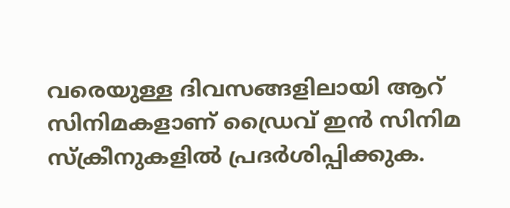വരെയുള്ള ദിവസങ്ങളിലായി ആറ് സിനിമകളാണ് ഡ്രൈവ് ഇൻ സിനിമ സ്ക്രീനുകളിൽ പ്രദർശിപ്പിക്കുക.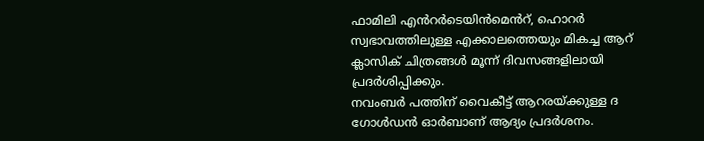ഫാമിലി എൻറർടെയിൻമെൻറ്, ഹൊറർ സ്വഭാവത്തിലുള്ള എക്കാലത്തെയും മികച്ച ആറ് ക്ലാസിക് ചിത്രങ്ങൾ മൂന്ന് ദിവസങ്ങളിലായി പ്രദർശിപ്പിക്കും.
നവംബർ പത്തിന് വൈകീട്ട് ആറരയ്ക്കുള്ള ദ ഗോൾഡൻ ഓർബാണ് ആദ്യം പ്രദർശനം.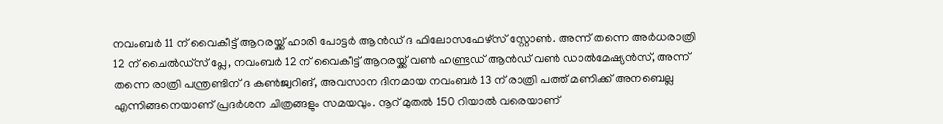നവംബർ 11 ന് വൈകീട്ട് ആറരയ്ക്ക് ഹാരി പോട്ടർ ആൻഡ് ദ ഫിലോസഫേഴ്സ് സ്റ്റോൺ. അന്ന് തന്നെ അർധരാത്രി 12 ന് ചൈൽഡ്സ് പ്ലേ, നവംബർ 12 ന് വൈകീട്ട് ആറരയ്ക്ക് വൺ ഹണ്ട്രഡ് ആൻഡ് വൺ ഡാൽമേഷ്യൻസ്, അന്ന് തന്നെ രാത്രി പന്ത്രണ്ടിന് ദ കൺജ്വറിങ്, അവസാന ദിനമായ നവംബർ 13 ന് രാത്രി പത്ത് മണിക്ക് അനബെല്ല എന്നിങ്ങനെയാണ് പ്രദർശന ചിത്രങ്ങളും സമയവും. നൂറ് മുതൽ 150 റിയാൽ വരെയാണ്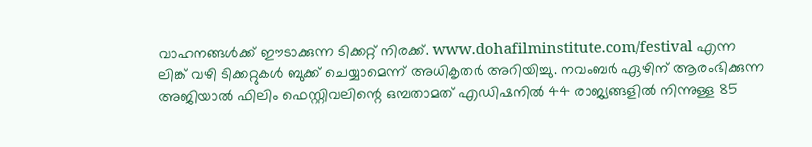വാഹനങ്ങൾക്ക് ഈടാക്കുന്ന ടിക്കറ്റ് നിരക്ക്. www.dohafilminstitute.com/festival എന്ന ലിങ്ക് വഴി ടിക്കറ്റുകൾ ബുക്ക് ചെയ്യാമെന്ന് അധികൃതർ അറിയിച്ചു. നവംബർ ഏഴിന് ആരംഭിക്കുന്ന അജിയാൽ ഫിലിം ഫെസ്റ്റിവലിന്റെ ഒമ്പതാമത് എഡിഷനിൽ 44 രാജ്യങ്ങളിൽ നിന്നുള്ള 85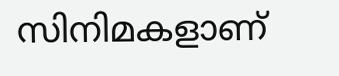സിനിമകളാണ്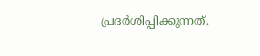പ്രദർശിപ്പിക്കുന്നത്.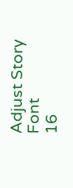Adjust Story Font
16